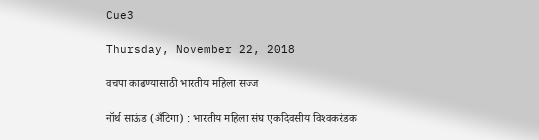Cue3

Thursday, November 22, 2018

वचपा काढण्यासाठी भारतीय महिला सज्ज

नॉर्थ साऊंड (अँटिगा) : भारतीय महिला संघ एकदिवसीय विश्‍वकरंडक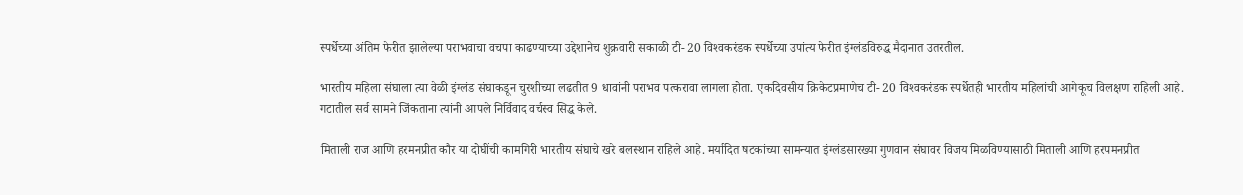स्पर्धेच्या अंतिम फेरीत झालेल्या पराभवाचा वचपा काढण्याच्या उद्देशानेच शुक्रवारी सकाळी टी- 20 विश्‍वकरंडक स्पर्धेच्या उपांत्य फेरीत इंग्लंडविरुद्ध मैदानात उतरतील.

भारतीय महिला संघाला त्या वेळी इंग्लंड संघाकडून चुरशीच्या लढतीत 9 धावांनी पराभव पत्करावा लागला होता. एकदिवसीय क्रिकेटप्रमाणेच टी- 20 विश्‍वकरंडक स्पर्धेतही भारतीय महिलांची आगेकूच विलक्षण राहिली आहे. गटातील सर्व सामने जिंकताना त्यांनी आपले निर्विवाद वर्चस्व सिद्ध केले.

मिताली राज आणि हरमनप्रीत कौर या दोघींची कामगिरी भारतीय संघाचे खरे बलस्थान राहिले आहे. मर्यादित षटकांच्या सामन्यात इंग्लंडसारख्या गुणवान संघावर विजय मिळविण्यासाठी मिताली आणि हरपमनप्रीत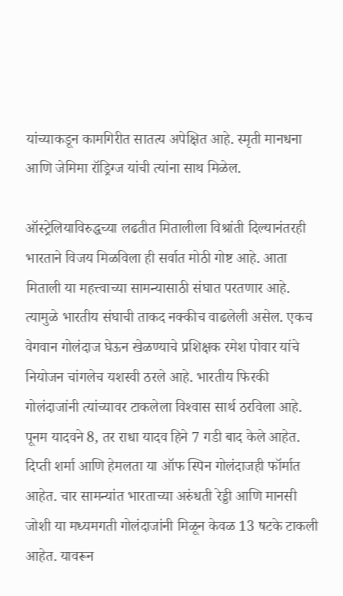यांच्याकडून कामगिरीत सातत्य अपेक्षित आहे. स्मृती मानधना आणि जेमिमा रॉड्रिग्ज यांची त्यांना साथ मिळेल.

ऑस्ट्रेलियाविरुद्धच्या लढतीत मितालीला विश्रांती दिल्यानंतरही भारताने विजय मिळविला ही सर्वात मोठी गोष्ट आहे. आता मिताली या महत्त्वाच्या सामन्यासाठी संघात परतणार आहे. त्यामुळे भारतीय संघाची ताकद नक्कीच वाढलेली असेल. एकच वेगवान गोलंदाज घेऊन खेळण्याचे प्रशिक्षक रमेश पोवार यांचे नियोजन चांगलेच यशस्वी ठरले आहे. भारतीय फिरकी गोलंदाजांनी त्यांच्यावर टाकलेला विश्‍वास सार्थ ठरविला आहे. पूनम यादवने 8, तर राधा यादव हिने 7 गडी बाद केले आहेत. दिप्ती शर्मा आणि हेमलता या ऑफ स्पिन गोलंदाजही फॉर्मात आहेत. चार सामन्यांत भारताच्या अरुंधती रेड्डी आणि मानसी जोशी या मध्यमगती गोलंदाजांनी मिळून केवळ 13 षटके टाकली आहेत. यावरून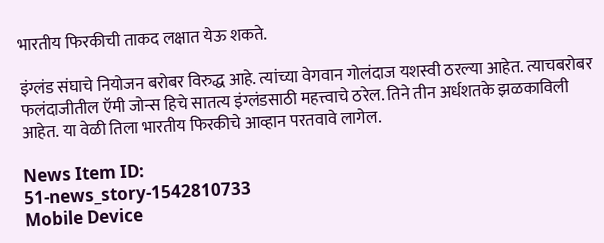भारतीय फिरकीची ताकद लक्षात येऊ शकते.

इंग्लंड संघाचे नियोजन बरोबर विरुद्ध आहे. त्यांच्या वेगवान गोलंदाज यशस्वी ठरल्या आहेत. त्याचबरोबर फलंदाजीतील ऍमी जोन्स हिचे सातत्य इंग्लंडसाठी महत्त्वाचे ठरेल. तिने तीन अर्धशतके झळकाविली आहेत. या वेळी तिला भारतीय फिरकीचे आव्हान परतवावे लागेल.

News Item ID:
51-news_story-1542810733
Mobile Device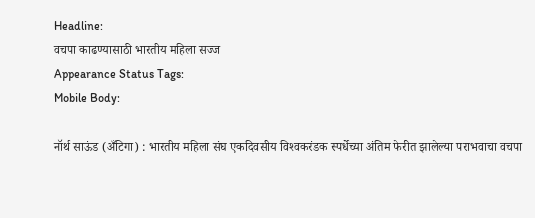Headline:
वचपा काढण्यासाठी भारतीय महिला सज्ज
Appearance Status Tags:
Mobile Body:

नॉर्थ साऊंड (अँटिगा) : भारतीय महिला संघ एकदिवसीय विश्‍वकरंडक स्पर्धेच्या अंतिम फेरीत झालेल्या पराभवाचा वचपा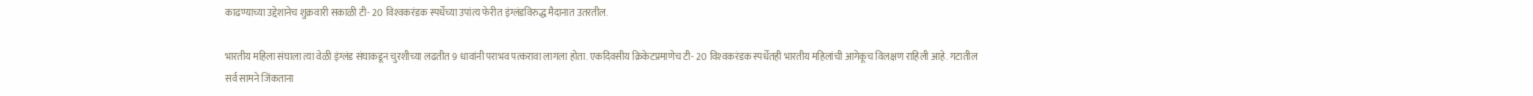काढण्याच्या उद्देशानेच शुक्रवारी सकाळी टी- 20 विश्‍वकरंडक स्पर्धेच्या उपांत्य फेरीत इंग्लंडविरुद्ध मैदानात उतरतील.

भारतीय महिला संघाला त्या वेळी इंग्लंड संघाकडून चुरशीच्या लढतीत 9 धावांनी पराभव पत्करावा लागला होता. एकदिवसीय क्रिकेटप्रमाणेच टी- 20 विश्‍वकरंडक स्पर्धेतही भारतीय महिलांची आगेकूच विलक्षण राहिली आहे. गटातील सर्व सामने जिंकताना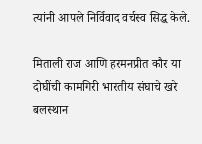त्यांनी आपले निर्विवाद वर्चस्व सिद्ध केले.

मिताली राज आणि हरमनप्रीत कौर या दोघींची कामगिरी भारतीय संघाचे खरे बलस्थान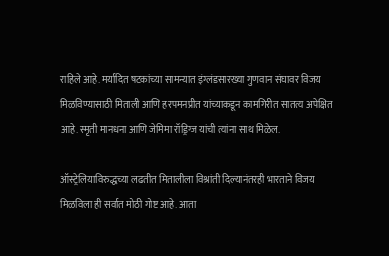राहिले आहे. मर्यादित षटकांच्या सामन्यात इंग्लंडसारख्या गुणवान संघावर विजय मिळविण्यासाठी मिताली आणि हरपमनप्रीत यांच्याकडून कामगिरीत सातत्य अपेक्षित आहे. स्मृती मानधना आणि जेमिमा रॉड्रिग्ज यांची त्यांना साथ मिळेल.

ऑस्ट्रेलियाविरुद्धच्या लढतीत मितालीला विश्रांती दिल्यानंतरही भारताने विजय मिळविला ही सर्वात मोठी गोष्ट आहे. आता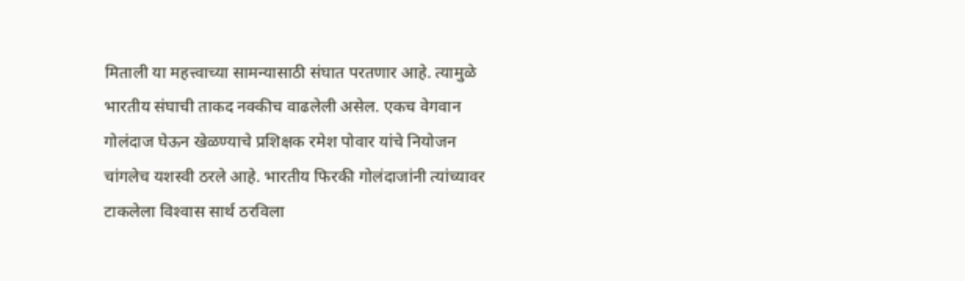मिताली या महत्त्वाच्या सामन्यासाठी संघात परतणार आहे. त्यामुळे भारतीय संघाची ताकद नक्कीच वाढलेली असेल. एकच वेगवान गोलंदाज घेऊन खेळण्याचे प्रशिक्षक रमेश पोवार यांचे नियोजन चांगलेच यशस्वी ठरले आहे. भारतीय फिरकी गोलंदाजांनी त्यांच्यावर टाकलेला विश्‍वास सार्थ ठरविला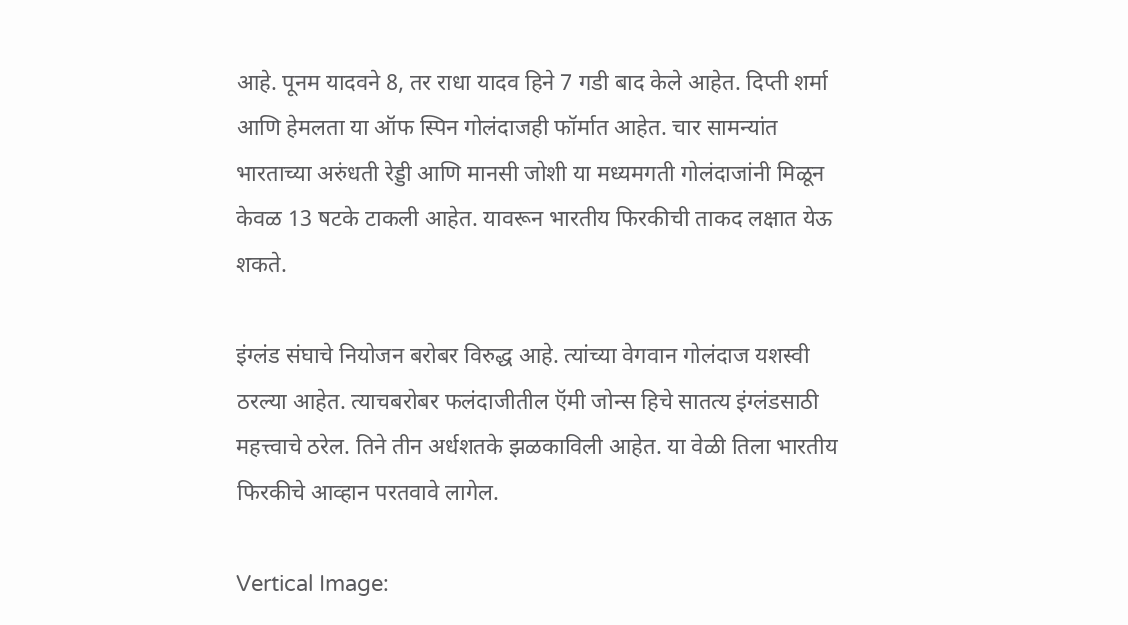आहे. पूनम यादवने 8, तर राधा यादव हिने 7 गडी बाद केले आहेत. दिप्ती शर्मा आणि हेमलता या ऑफ स्पिन गोलंदाजही फॉर्मात आहेत. चार सामन्यांत भारताच्या अरुंधती रेड्डी आणि मानसी जोशी या मध्यमगती गोलंदाजांनी मिळून केवळ 13 षटके टाकली आहेत. यावरून भारतीय फिरकीची ताकद लक्षात येऊ शकते.

इंग्लंड संघाचे नियोजन बरोबर विरुद्ध आहे. त्यांच्या वेगवान गोलंदाज यशस्वी ठरल्या आहेत. त्याचबरोबर फलंदाजीतील ऍमी जोन्स हिचे सातत्य इंग्लंडसाठी महत्त्वाचे ठरेल. तिने तीन अर्धशतके झळकाविली आहेत. या वेळी तिला भारतीय फिरकीचे आव्हान परतवावे लागेल.

Vertical Image: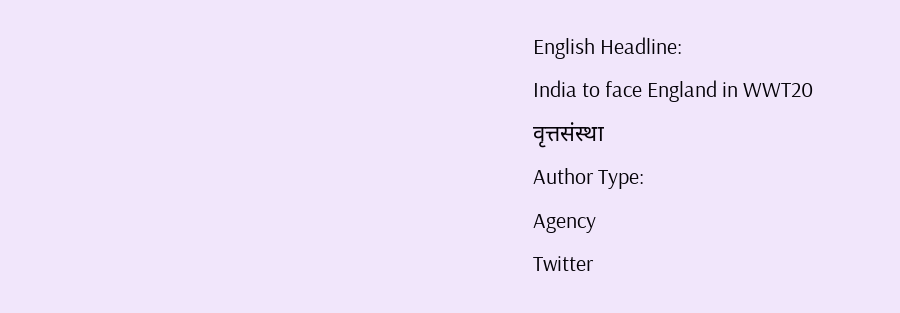English Headline:
India to face England in WWT20
वृत्तसंस्था
Author Type:
Agency
Twitter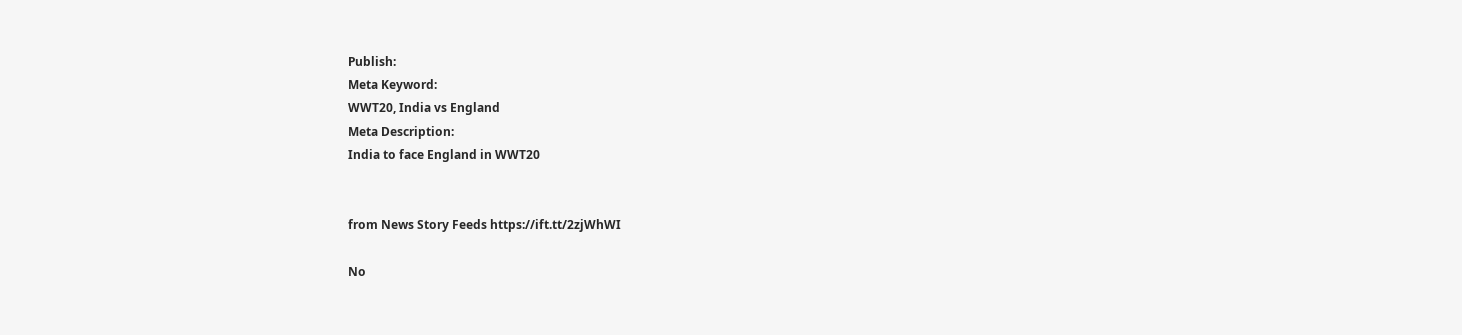Publish:
Meta Keyword:
WWT20, India vs England
Meta Description:
India to face England in WWT20


from News Story Feeds https://ift.tt/2zjWhWI

No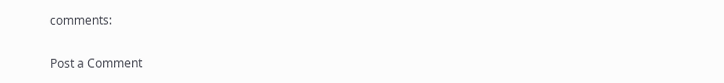comments:

Post a Comment